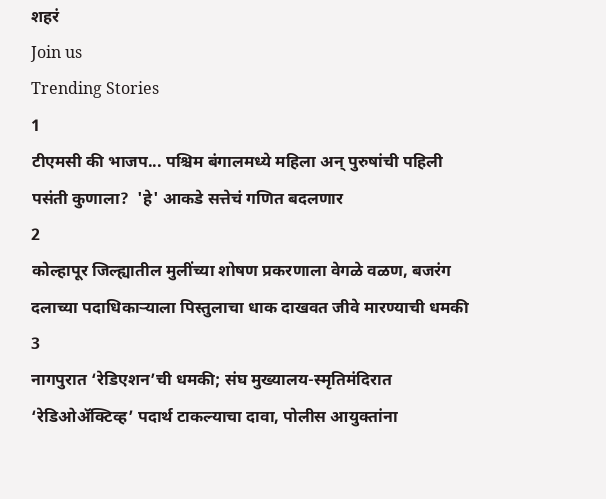शहरं
Join us
Trending Stories
1
टीएमसी की भाजप... पश्चिम बंगालमध्ये महिला अन् पुरुषांची पहिली पसंती कुणाला?  'हे' आकडे सत्तेचं गणित बदलणार
2
कोल्हापूर जिल्ह्यातील मुलींच्या शोषण प्रकरणाला वेगळे वळण, बजरंग दलाच्या पदाधिकाऱ्याला पिस्तुलाचा धाक दाखवत जीवे मारण्याची धमकी
3
नागपुरात ‘रेडिएशन’ची धमकी; संघ मुख्यालय-स्मृतिमंदिरात ‘रेडिओॲक्टिव्ह’ पदार्थ टाकल्याचा दावा, पोलीस आयुक्तांना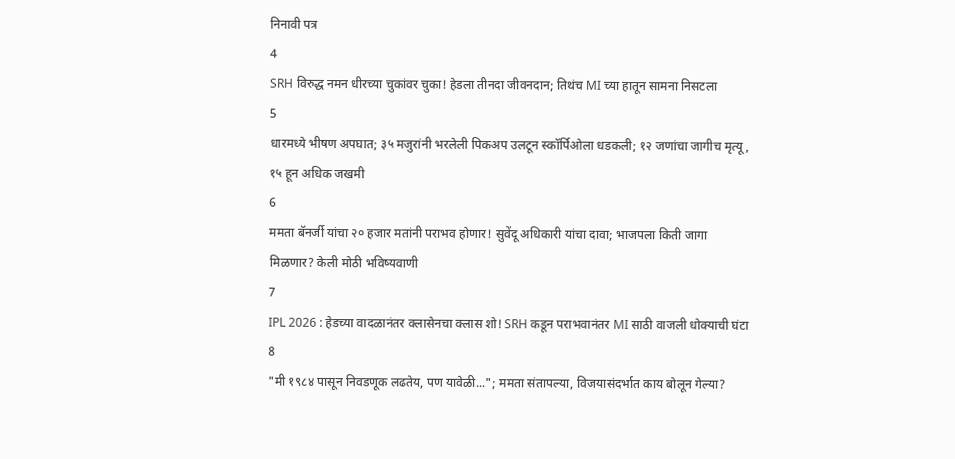निनावी पत्र
4
SRH विरुद्ध नमन धीरच्या चुकांवर चुका! हेडला तीनदा जीवनदान; तिथंच MI च्या हातून सामना निसटला
5
धारमध्ये भीषण अपघात; ३५ मजुरांनी भरलेली पिकअप उलटून स्कॉर्पिओला धडकली; १२ जणांचा जागीच मृत्यू, १५ हून अधिक जखमी
6
ममता बॅनर्जी यांचा २० हजार मतांनी पराभव होणार! सुवेंदू अधिकारी यांचा दावा; भाजपला किती जागा मिळणार? केली मोठी भविष्यवाणी
7
IPL 2026 : हेडच्या वादळानंतर क्लासेनचा क्लास शो! SRH कडून पराभवानंतर MI साठी वाजली धोक्याची घंटा
8
"मी १९८४ पासून निवडणूक लढतेय, पण यावेळी..."; ममता संतापल्या, विजयासंदर्भात काय बोलून गेल्या?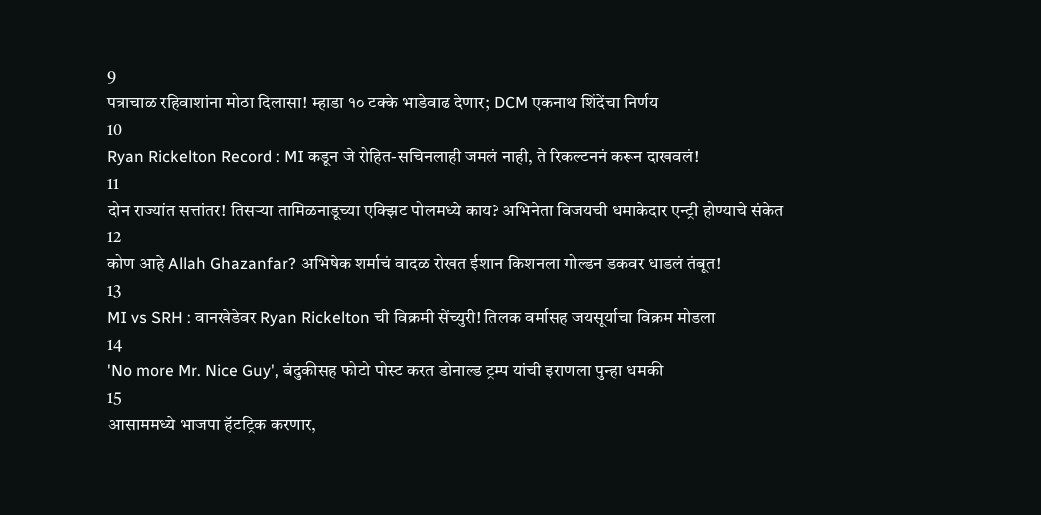9
पत्राचाळ रहिवाशांना मोठा दिलासा! म्हाडा १० टक्के भाडेवाढ देणार; DCM एकनाथ शिंदेंचा निर्णय
10
Ryan Rickelton Record : MI कडून जे रोहित-सचिनलाही जमलं नाही, ते रिकल्टननं करून दाखवलं!
11
दोन राज्यांत सत्तांतर! तिसऱ्या तामिळनाडूच्या एक्झिट पोलमध्ये काय? अभिनेता विजयची धमाकेदार एन्ट्री होण्याचे संकेत
12
कोण आहे Allah Ghazanfar? अभिषेक शर्माचं वादळ रोखत ईशान किशनला गोल्डन डकवर धाडलं तंबूत!
13
MI vs SRH : वानखेडेवर Ryan Rickelton ची विक्रमी सेंच्युरी! तिलक वर्मासह जयसूर्याचा विक्रम मोडला
14
'No more Mr. Nice Guy', बंदुकीसह फोटो पोस्ट करत डोनाल्ड ट्रम्प यांची इराणला पुन्हा धमकी
15
आसाममध्ये भाजपा हॅटट्रिक करणार,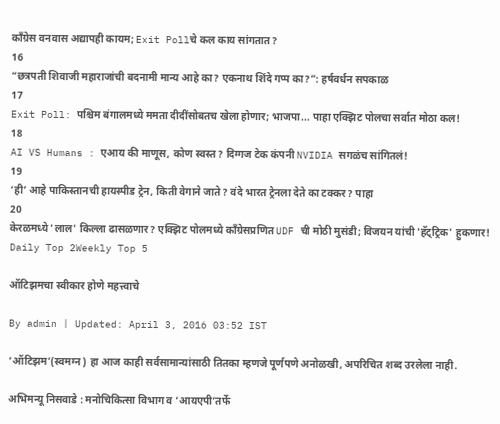काँग्रेस वनवास अद्यापही कायम; Exit Pollचे कल काय सांगतात?
16
“छत्रपती शिवाजी महाराजांची बदनामी मान्य आहे का? एकनाथ शिंदे गप्प का?”: हर्षवर्धन सपकाळ
17
Exit Poll: पश्चिम बंगालमध्ये ममता दीदींसोबतच खेला होणार; भाजपा... पाहा एक्झिट पोलचा सर्वात मोठा कल!
18
AI VS Humans : एआय की माणूस, कोण स्वस्त? दिग्गज टेक कंपनी NVIDIA सगळंच सांगितलं!
19
‘ही’ आहे पाकिस्तानची हायस्पीड ट्रेन, किती वेगाने जाते? वंदे भारत ट्रेनला देते का टक्कर? पाहा
20
केरळमध्ये 'लाल' किल्ला ढासळणार? एक्झिट पोलमध्ये काँग्रेसप्रणित UDF ची मोठी मुसंडी; विजयन यांची 'हॅट्ट्रिक' हुकणार!
Daily Top 2Weekly Top 5

ऑटिझमचा स्वीकार होणे महत्त्वाचे

By admin | Updated: April 3, 2016 03:52 IST

‘ऑटिझम’(स्वमग्न) हा आज काही सर्वसामान्यांसाठी तितका म्हणजे पूर्णपणे अनोळखी, अपरिचित शब्द उरलेला नाही.

अभिमन्यू निसवाडे : मनोचिकित्सा विभाग व ‘आयएपी’तर्फे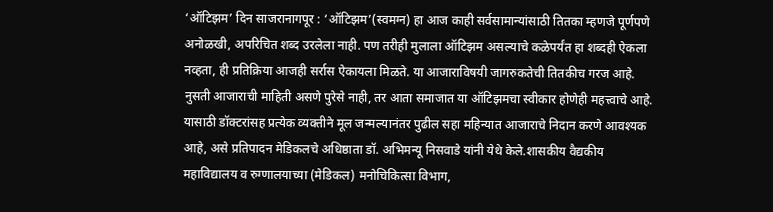‘ऑटिझम’ दिन साजरानागपूर : ‘ऑटिझम’(स्वमग्न) हा आज काही सर्वसामान्यांसाठी तितका म्हणजे पूर्णपणे अनोळखी, अपरिचित शब्द उरलेला नाही. पण तरीही मुलाला ऑटिझम असल्याचे कळेपर्यंत हा शब्दही ऐकला नव्हता, ही प्रतिक्रिया आजही सर्रास ऐकायला मिळते. या आजाराविषयी जागरुकतेची तितकीच गरज आहे. नुसती आजाराची माहिती असणे पुरेसे नाही, तर आता समाजात या ऑटिझमचा स्वीकार होणेही महत्त्वाचे आहे. यासाठी डॉक्टरांसह प्रत्येक व्यक्तीने मूल जन्मल्यानंतर पुढील सहा महिन्यात आजाराचे निदान करणे आवश्यक आहे, असे प्रतिपादन मेडिकलचे अधिष्ठाता डॉ. अभिमन्यू निसवाडे यांनी येथे केले.शासकीय वैद्यकीय महाविद्यालय व रुग्णालयाच्या (मेडिकल) मनोचिकित्सा विभाग,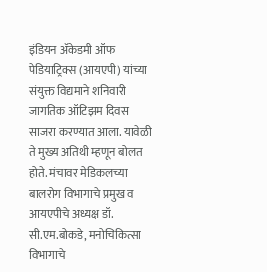इंडियन अ‍ॅकेडमी ऑफ पेडियाट्रिक्स (आयएपी) यांच्या संयुक्त विद्यमाने शनिवारी जागतिक ऑटिझम दिवस साजरा करण्यात आला. यावेळी ते मुख्य अतिथी म्हणून बोलत होते. मंचावर मेडिकलच्या बालरोग विभागाचे प्रमुख व आयएपीचे अध्यक्ष डॉ. सी.एम.बोकडे, मनोचिकित्सा विभागाचे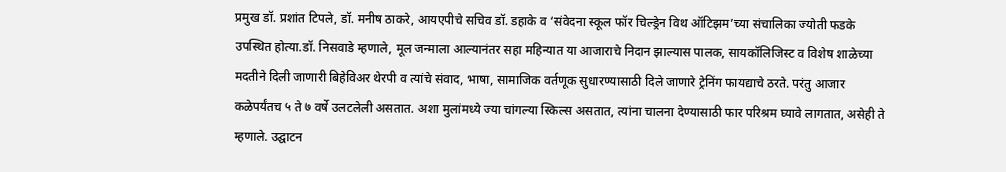प्रमुख डॉ. प्रशांत टिपले, डॉ. मनीष ठाकरे, आयएपीचे सचिव डॉ. डहाके व ‘संवेदना स्कूल फॉर चिल्ड्रेन विथ ऑटिझम’च्या संचालिका ज्योती फडके उपस्थित होत्या.डॉ. निसवाडे म्हणाले, मूल जन्माला आल्यानंतर सहा महिन्यात या आजाराचे निदान झाल्यास पालक, सायकॉलिजिस्ट व विशेष शाळेच्या मदतीने दिली जाणारी बिहेविअर थेरपी व त्यांचे संवाद, भाषा, सामाजिक वर्तणूक सुधारण्यासाठी दिले जाणारे ट्रेनिंग फायद्याचे ठरते. परंतु आजार कळेपर्यंतच ५ ते ७ वर्षे उलटलेली असतात. अशा मुलांमध्ये ज्या चांगल्या स्किल्स असतात, त्यांना चालना देण्यासाठी फार परिश्रम घ्यावे लागतात, असेही ते म्हणाले. उद्घाटन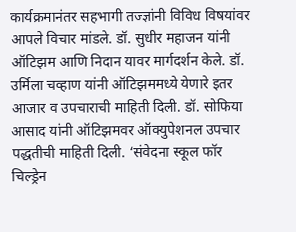कार्यक्रमानंतर सहभागी तज्ज्ञांनी विविध विषयांवर आपले विचार मांडले. डॉ. सुधीर महाजन यांनी ऑटिझम आणि निदान यावर मार्गदर्शन केले. डॉ. उर्मिला चव्हाण यांनी ऑटिझममध्ये येणारे इतर आजार व उपचाराची माहिती दिली. डॉ. सोफिया आसाद यांनी ऑटिझमवर ऑक्युपेशनल उपचार पद्धतीची माहिती दिली. ‘संवेदना स्कूल फॉर चिल्ड्रेन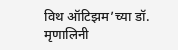विथ ऑटिझम’च्या डॉ. मृणालिनी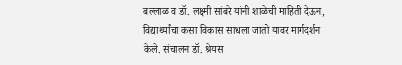बल्लाळ व डॉ. लक्ष्मी सांबरे यांनी शाळेची माहिती देऊन, विद्यार्थ्यांचा कसा विकास साधला जातो यावर मार्गदर्शन केले. संचालन डॉ. श्रेयस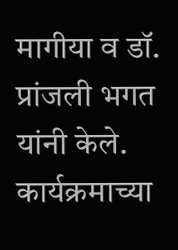मागीया व डॉ. प्रांजली भगत यांनी केले. कार्यक्रमाच्या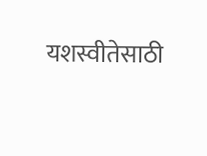यशस्वीतेसाठी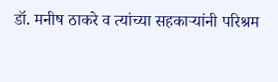डॉ. मनीष ठाकरे व त्यांच्या सहकाऱ्यांनी परिश्रम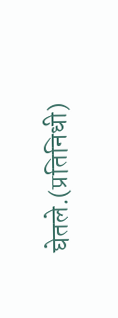घेतले.(प्रतिनिधी)